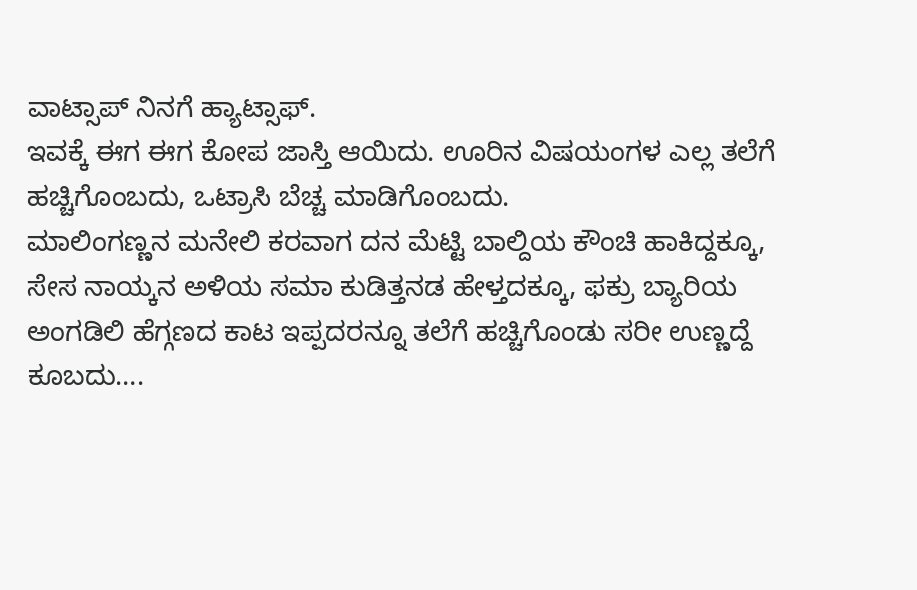ವಾಟ್ಸಾಪ್ ನಿನಗೆ ಹ್ಯಾಟ್ಸಾಫ್.
ಇವಕ್ಕೆ ಈಗ ಈಗ ಕೋಪ ಜಾಸ್ತಿ ಆಯಿದು. ಊರಿನ ವಿಷಯಂಗಳ ಎಲ್ಲ ತಲೆಗೆ ಹಚ್ಚಿಗೊಂಬದು, ಒಟ್ರಾಸಿ ಬೆಚ್ಚ ಮಾಡಿಗೊಂಬದು.
ಮಾಲಿಂಗಣ್ಣನ ಮನೇಲಿ ಕರವಾಗ ದನ ಮೆಟ್ಟಿ ಬಾಲ್ದಿಯ ಕೌಂಚಿ ಹಾಕಿದ್ದಕ್ಕೂ, ಸೇಸ ನಾಯ್ಕನ ಅಳಿಯ ಸಮಾ ಕುಡಿತ್ತನಡ ಹೇಳ್ತದಕ್ಕೂ, ಫಕ್ರು ಬ್ಯಾರಿಯ ಅಂಗಡಿಲಿ ಹೆಗ್ಗಣದ ಕಾಟ ಇಪ್ಪದರನ್ನೂ ತಲೆಗೆ ಹಚ್ಚಿಗೊಂಡು ಸರೀ ಉಣ್ಣದ್ದೆ ಕೂಬದು….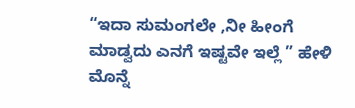“ಇದಾ ಸುಮಂಗಲೇ ,ನೀ ಹೀಂಗೆ ಮಾಡ್ವದು ಎನಗೆ ಇಷ್ಟವೇ ಇಲ್ಲೆ ” ಹೇಳಿ ಮೊನ್ನೆ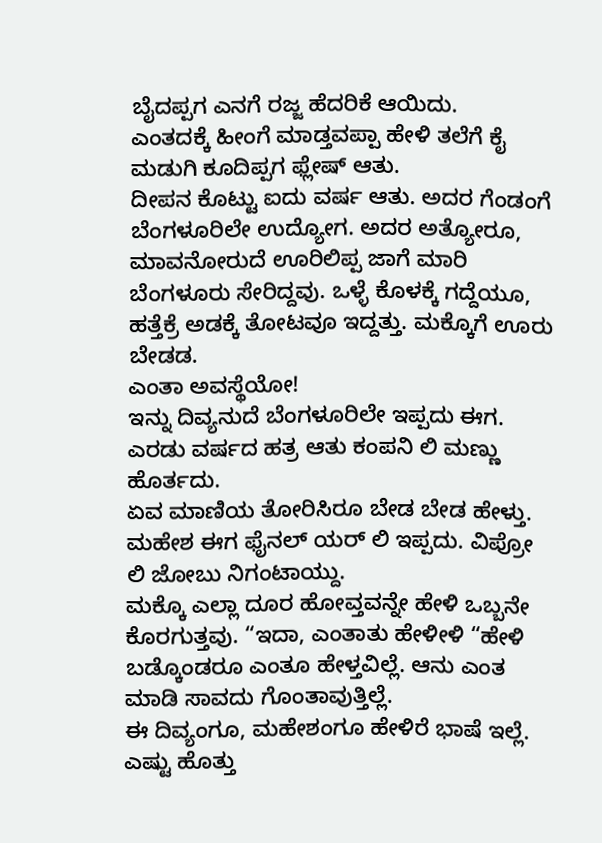ಬೈದಪ್ಪಗ ಎನಗೆ ರಜ್ಜ ಹೆದರಿಕೆ ಆಯಿದು.
ಎಂತದಕ್ಕೆ ಹೀಂಗೆ ಮಾಡ್ತವಪ್ಪಾ ಹೇಳಿ ತಲೆಗೆ ಕೈ ಮಡುಗಿ ಕೂದಿಪ್ಪಗ ಫ್ಲೇಷ್ ಆತು.
ದೀಪನ ಕೊಟ್ಟು ಐದು ವರ್ಷ ಆತು. ಅದರ ಗೆಂಡಂಗೆ ಬೆಂಗಳೂರಿಲೇ ಉದ್ಯೋಗ. ಅದರ ಅತ್ಯೋರೂ, ಮಾವನೋರುದೆ ಊರಿಲಿಪ್ಪ ಜಾಗೆ ಮಾರಿ ಬೆಂಗಳೂರು ಸೇರಿದ್ದವು. ಒಳ್ಳೆ ಕೊಳಕ್ಕೆ ಗದ್ದೆಯೂ, ಹತ್ತೆಕ್ರೆ ಅಡಕ್ಕೆ ತೋಟವೂ ಇದ್ದತ್ತು. ಮಕ್ಕೊಗೆ ಊರು ಬೇಡಡ.
ಎಂತಾ ಅವಸ್ಥೆಯೋ!
ಇನ್ನು ದಿವ್ಯನುದೆ ಬೆಂಗಳೂರಿಲೇ ಇಪ್ಪದು ಈಗ. ಎರಡು ವರ್ಷದ ಹತ್ರ ಆತು ಕಂಪನಿ ಲಿ ಮಣ್ಣು ಹೊರ್ತದು.
ಏವ ಮಾಣಿಯ ತೋರಿಸಿರೂ ಬೇಡ ಬೇಡ ಹೇಳ್ತು.
ಮಹೇಶ ಈಗ ಫೈನಲ್ ಯರ್ ಲಿ ಇಪ್ಪದು. ವಿಪ್ರೋ ಲಿ ಜೋಬು ನಿಗಂಟಾಯ್ದು.
ಮಕ್ಕೊ ಎಲ್ಲಾ ದೂರ ಹೋವ್ತವನ್ನೇ ಹೇಳಿ ಒಬ್ಬನೇ ಕೊರಗುತ್ತವು. “ಇದಾ, ಎಂತಾತು ಹೇಳೀಳಿ “ಹೇಳಿ ಬಡ್ಕೊಂಡರೂ ಎಂತೂ ಹೇಳ್ತವಿಲ್ಲೆ. ಆನು ಎಂತ ಮಾಡಿ ಸಾವದು ಗೊಂತಾವುತ್ತಿಲ್ಲೆ.
ಈ ದಿವ್ಯಂಗೂ, ಮಹೇಶಂಗೂ ಹೇಳಿರೆ ಭಾಷೆ ಇಲ್ಲೆ. ಎಷ್ಟು ಹೊತ್ತು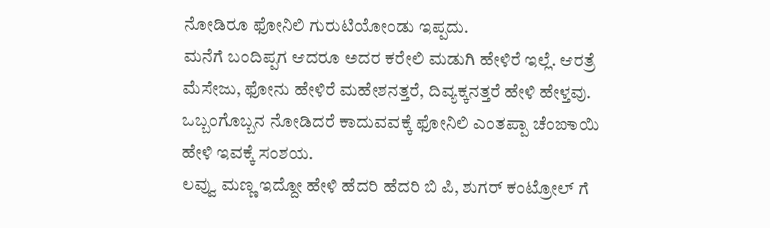ನೋಡಿರೂ ಫೋನಿಲಿ ಗುರುಟಿಯೋಂಡು ಇಪ್ಪದು.
ಮನೆಗೆ ಬಂದಿಪ್ಪಗ ಆದರೂ ಅದರ ಕರೇಲಿ ಮಡುಗಿ ಹೇಳಿರೆ ಇಲ್ಲೆ. ಆರತ್ರೆ ಮೆಸೇಜು, ಫೋನು ಹೇಳಿರೆ ಮಹೇಶನತ್ತರೆ, ದಿವ್ಯಕ್ಕನತ್ತರೆ ಹೇಳಿ ಹೇಳ್ತವು.
ಒಬ್ಬಂಗೊಬ್ಬನ ನೋಡಿದರೆ ಕಾದುವವಕ್ಕೆ ಫೋನಿಲಿ ಎಂತಪ್ಪಾ ಚೆಂಙಾಯಿ ಹೇಳಿ ಇವಕ್ಕೆ ಸಂಶಯ.
ಲವ್ವು ಮಣ್ಣ ಇದ್ದೋ ಹೇಳಿ ಹೆದರಿ ಹೆದರಿ ಬಿ ಪಿ, ಶುಗರ್ ಕಂಟ್ರೋಲ್ ಗೆ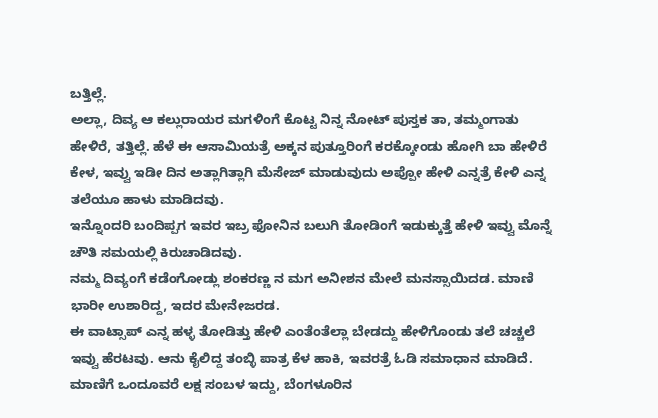ಬತ್ತಿಲ್ಲೆ.
ಅಲ್ಲಾ, ದಿವ್ಯ ಆ ಕಲ್ಲುರಾಯರ ಮಗಳಿಂಗೆ ಕೊಟ್ಟ ನಿನ್ನ ನೋಟ್ ಪುಸ್ತಕ ತಾ, ತಮ್ಮಂಗಾತು ಹೇಳಿರೆ, ತತ್ತಿಲ್ಲೆ. ಹೆಳೆ ಈ ಆಸಾಮಿಯತ್ರೆ ಅಕ್ಕನ ಪುತ್ತೂರಿಂಗೆ ಕರಕ್ಕೋಂಡು ಹೋಗಿ ಬಾ ಹೇಳಿರೆ ಕೇಳ, ಇವ್ವು ಇಡೀ ದಿನ ಅತ್ಲಾಗಿತ್ಲಾಗಿ ಮೆಸೇಜ್ ಮಾಡುವುದು ಅಪ್ಪೋ ಹೇಳಿ ಎನ್ನತ್ರೆ ಕೇಳಿ ಎನ್ನ ತಲೆಯೂ ಹಾಳು ಮಾಡಿದವು.
ಇನ್ನೊಂದರಿ ಬಂದಿಪ್ಪಗ ಇವರ ಇಬ್ರ ಫೋನಿನ ಬಲುಗಿ ತೋಡಿಂಗೆ ಇಡುಕ್ಕುತ್ತೆ ಹೇಳಿ ಇವ್ವು ಮೊನ್ನೆ ಚೌತಿ ಸಮಯಲ್ಲಿ ಕಿರುಚಾಡಿದವು.
ನಮ್ಮ ದಿವ್ಯಂಗೆ ಕಡೆಂಗೋಡ್ಲು ಶಂಕರಣ್ಣ ನ ಮಗ ಅನೀಶನ ಮೇಲೆ ಮನಸ್ಸಾಯಿದಡ. ಮಾಣಿ ಭಾರೀ ಉಶಾರಿದ್ದ, ಇದರ ಮೇನೇಜರಡ.
ಈ ವಾಟ್ಸಾಪ್ ಎನ್ನ ಹಳ್ಳ ತೋಡಿತ್ತು ಹೇಳಿ ಎಂತೆಂತೆಲ್ಲಾ ಬೇಡದ್ದು ಹೇಳಿಗೊಂಡು ತಲೆ ಚಚ್ಚಲೆ ಇವ್ವು ಹೆರಟವು. ಆನು ಕೈಲಿದ್ದ ತಂಬ್ಳಿ ಪಾತ್ರ ಕೆಳ ಹಾಕಿ, ಇವರತ್ರೆ ಓಡಿ ಸಮಾಧಾನ ಮಾಡಿದೆ.
ಮಾಣಿಗೆ ಒಂದೂವರೆ ಲಕ್ಷ ಸಂಬಳ ಇದ್ದು, ಬೆಂಗಳೂರಿನ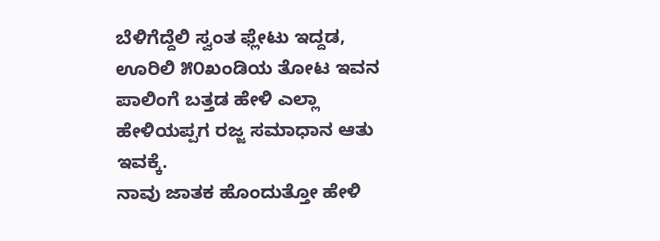ಬೆಳಿಗೆದ್ದೆಲಿ ಸ್ವಂತ ಫ್ಲೇಟು ಇದ್ದಡ, ಊರಿಲಿ ೫೦ಖಂಡಿಯ ತೋಟ ಇವನ ಪಾಲಿಂಗೆ ಬತ್ತಡ ಹೇಳಿ ಎಲ್ಲಾ ಹೇಳಿಯಪ್ಪಗ ರಜ್ಜ ಸಮಾಧಾನ ಆತು ಇವಕ್ಕೆ.
ನಾವು ಜಾತಕ ಹೊಂದುತ್ತೋ ಹೇಳಿ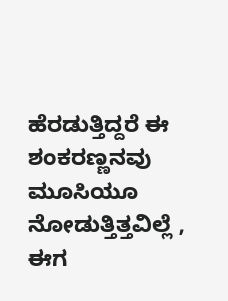ಹೆರಡುತ್ತಿದ್ದರೆ ಈ ಶಂಕರಣ್ಣನವು ಮೂಸಿಯೂ ನೋಡುತ್ತಿತ್ತವಿಲ್ಲೆ , ಈಗ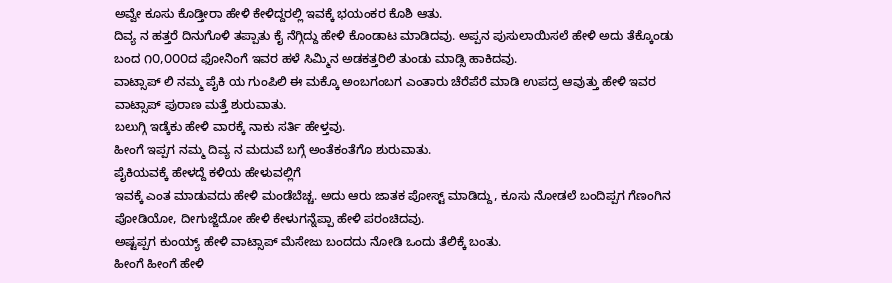ಅವ್ವೇ ಕೂಸು ಕೊಡ್ತೀರಾ ಹೇಳಿ ಕೇಳಿದ್ದರಲ್ಲಿ ಇವಕ್ಕೆ ಭಯಂಕರ ಕೊಶಿ ಆತು.
ದಿವ್ಯ ನ ಹತ್ತರೆ ದಿನುಗೊಳಿ ತಪ್ಪಾತು ಕೈ ನೆಗ್ಗಿದ್ದು ಹೇಳಿ ಕೊಂಡಾಟ ಮಾಡಿದವು. ಅಪ್ಪನ ಪುಸುಲಾಯಿಸಲೆ ಹೇಳಿ ಅದು ತೆಕ್ಕೊಂಡು ಬಂದ ೧೦,೦೦೦ದ ಫೋನಿಂಗೆ ಇವರ ಹಳೆ ಸಿಮ್ಮಿನ ಅಡಕತ್ತರಿಲಿ ತುಂಡು ಮಾಡ್ಸಿ ಹಾಕಿದವು.
ವಾಟ್ಸಾಪ್ ಲಿ ನಮ್ಮ ಪೈಕಿ ಯ ಗುಂಪಿಲಿ ಈ ಮಕ್ಕೊ ಅಂಬಗಂಬಗ ಎಂತಾರು ಚೆರೆಪೆರೆ ಮಾಡಿ ಉಪದ್ರ ಆವುತ್ತು ಹೇಳಿ ಇವರ ವಾಟ್ಸಾಪ್ ಪುರಾಣ ಮತ್ತೆ ಶುರುವಾತು.
ಬಲುಗ್ಗಿ ಇಡ್ಕೆಕು ಹೇಳಿ ವಾರಕ್ಕೆ ನಾಕು ಸರ್ತಿ ಹೇಳ್ತವು.
ಹೀಂಗೆ ಇಪ್ಪಗ ನಮ್ಮ ದಿವ್ಯ ನ ಮದುವೆ ಬಗ್ಗೆ ಅಂತೆಕಂತೆಗೊ ಶುರುವಾತು.
ಪೈಕಿಯವಕ್ಕೆ ಹೇಳದ್ದೆ ಕಳಿಯ ಹೇಳುವಲ್ಲಿಗೆ
ಇವಕ್ಕೆ ಎಂತ ಮಾಡುವದು ಹೇಳಿ ಮಂಡೆಬೆಚ್ಚ. ಅದು ಆರು ಜಾತಕ ಪೋಸ್ಟ್ ಮಾಡಿದ್ದು, ಕೂಸು ನೋಡಲೆ ಬಂದಿಪ್ಪಗ ಗೆಣಂಗಿನ ಪೋಡಿಯೋ, ದೀಗುಜ್ಜೆದೋ ಹೇಳಿ ಕೇಳುಗನ್ನೆಪ್ಪಾ ಹೇಳಿ ಪರಂಚಿದವು.
ಅಷ್ಟಪ್ಪಗ ಕುಂಯ್ಯ್ ಹೇಳಿ ವಾಟ್ಸಾಪ್ ಮೆಸೇಜು ಬಂದದು ನೋಡಿ ಒಂದು ತೆಲಿಕ್ಕೆ ಬಂತು.
ಹೀಂಗೆ ಹೀಂಗೆ ಹೇಳಿ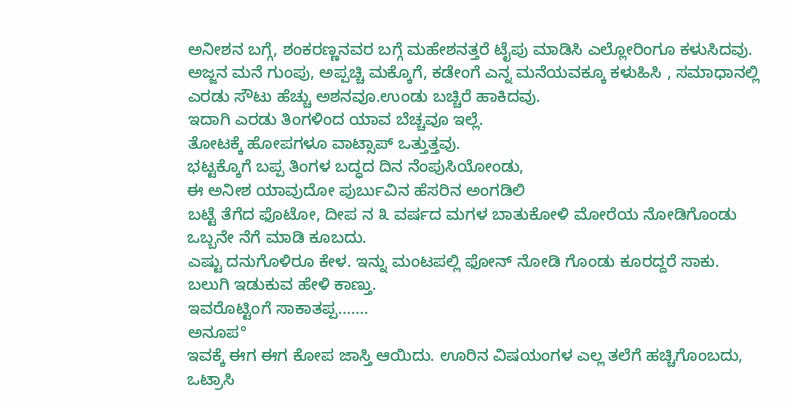ಅನೀಶನ ಬಗ್ಗೆ, ಶಂಕರಣ್ಣನವರ ಬಗ್ಗೆ ಮಹೇಶನತ್ತರೆ ಟೈಪು ಮಾಡಿಸಿ ಎಲ್ಲೋರಿಂಗೂ ಕಳುಸಿದವು.
ಅಜ್ಜನ ಮನೆ ಗುಂಪು, ಅಪ್ಪಚ್ಚಿ ಮಕ್ಕೊಗೆ, ಕಡೇಂಗೆ ಎನ್ನ ಮನೆಯವಕ್ಕೂ ಕಳುಹಿಸಿ , ಸಮಾಧಾನಲ್ಲಿ ಎರಡು ಸೌಟು ಹೆಚ್ಚು ಅಶನವೂ.ಉಂಡು ಬಚ್ಚಿರೆ ಹಾಕಿದವು.
ಇದಾಗಿ ಎರಡು ತಿಂಗಳಿಂದ ಯಾವ ಬೆಚ್ಚವೂ ಇಲ್ಲೆ.
ತೋಟಕ್ಕೆ ಹೋಪಗಳೂ ವಾಟ್ಸಾಪ್ ಒತ್ತುತ್ತವು.
ಭಟ್ಟಕ್ಕೊಗೆ ಬಪ್ಪ ತಿಂಗಳ ಬದ್ಧದ ದಿನ ನೆಂಪುಸಿಯೋಂಡು,
ಈ ಅನೀಶ ಯಾವುದೋ ಪುರ್ಬುವಿನ ಹೆಸರಿನ ಅಂಗಡಿಲಿ
ಬಟ್ಟೆ ತೆಗೆದ ಫೊಟೋ, ದೀಪ ನ ೩ ವರ್ಷದ ಮಗಳ ಬಾತುಕೋಳಿ ಮೋರೆಯ ನೋಡಿಗೊಂಡು ಒಬ್ಬನೇ ನೆಗೆ ಮಾಡಿ ಕೂಬದು.
ಎಷ್ಟು ದನುಗೊಳಿರೂ ಕೇಳ. ಇನ್ನು ಮಂಟಪಲ್ಲಿ ಫೋನ್ ನೋಡಿ ಗೊಂಡು ಕೂರದ್ದರೆ ಸಾಕು. ಬಲುಗಿ ಇಡುಕುವ ಹೇಳಿ ಕಾಣ್ತು.
ಇವರೊಟ್ಟಿಂಗೆ ಸಾಕಾತಪ್ಪ…….
ಅನೂಪ°
ಇವಕ್ಕೆ ಈಗ ಈಗ ಕೋಪ ಜಾಸ್ತಿ ಆಯಿದು. ಊರಿನ ವಿಷಯಂಗಳ ಎಲ್ಲ ತಲೆಗೆ ಹಚ್ಚಿಗೊಂಬದು, ಒಟ್ರಾಸಿ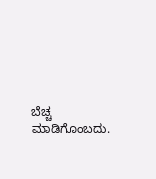ಬೆಚ್ಚ ಮಾಡಿಗೊಂಬದು.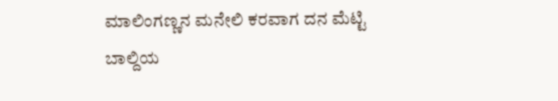ಮಾಲಿಂಗಣ್ಣನ ಮನೇಲಿ ಕರವಾಗ ದನ ಮೆಟ್ಟಿ ಬಾಲ್ದಿಯ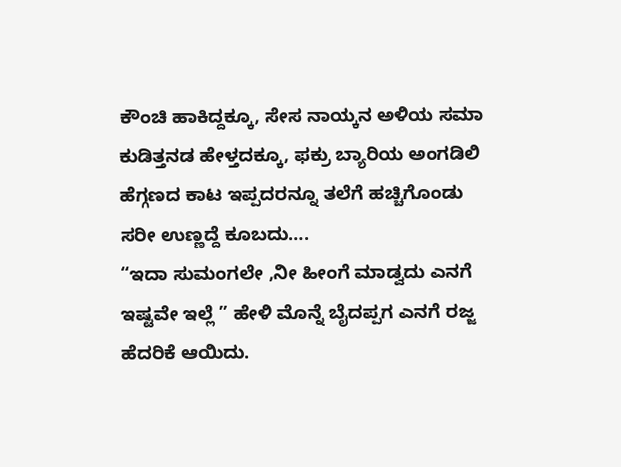ಕೌಂಚಿ ಹಾಕಿದ್ದಕ್ಕೂ, ಸೇಸ ನಾಯ್ಕನ ಅಳಿಯ ಸಮಾ ಕುಡಿತ್ತನಡ ಹೇಳ್ತದಕ್ಕೂ, ಫಕ್ರು ಬ್ಯಾರಿಯ ಅಂಗಡಿಲಿ ಹೆಗ್ಗಣದ ಕಾಟ ಇಪ್ಪದರನ್ನೂ ತಲೆಗೆ ಹಚ್ಚಿಗೊಂಡು ಸರೀ ಉಣ್ಣದ್ದೆ ಕೂಬದು….
“ಇದಾ ಸುಮಂಗಲೇ ,ನೀ ಹೀಂಗೆ ಮಾಡ್ವದು ಎನಗೆ ಇಷ್ಟವೇ ಇಲ್ಲೆ ” ಹೇಳಿ ಮೊನ್ನೆ ಬೈದಪ್ಪಗ ಎನಗೆ ರಜ್ಜ ಹೆದರಿಕೆ ಆಯಿದು.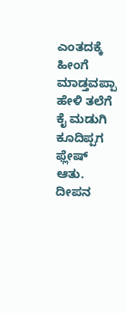ಎಂತದಕ್ಕೆ ಹೀಂಗೆ ಮಾಡ್ತವಪ್ಪಾ ಹೇಳಿ ತಲೆಗೆ ಕೈ ಮಡುಗಿ ಕೂದಿಪ್ಪಗ ಫ್ಲೇಷ್ ಆತು.
ದೀಪನ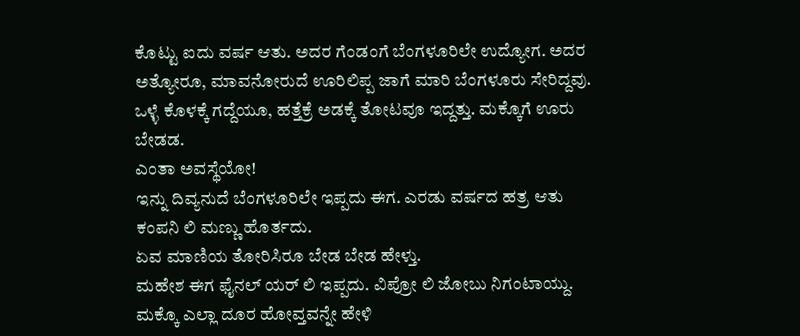ಕೊಟ್ಟು ಐದು ವರ್ಷ ಆತು. ಅದರ ಗೆಂಡಂಗೆ ಬೆಂಗಳೂರಿಲೇ ಉದ್ಯೋಗ. ಅದರ ಅತ್ಯೋರೂ, ಮಾವನೋರುದೆ ಊರಿಲಿಪ್ಪ ಜಾಗೆ ಮಾರಿ ಬೆಂಗಳೂರು ಸೇರಿದ್ದವು. ಒಳ್ಳೆ ಕೊಳಕ್ಕೆ ಗದ್ದೆಯೂ, ಹತ್ತೆಕ್ರೆ ಅಡಕ್ಕೆ ತೋಟವೂ ಇದ್ದತ್ತು. ಮಕ್ಕೊಗೆ ಊರು ಬೇಡಡ.
ಎಂತಾ ಅವಸ್ಥೆಯೋ!
ಇನ್ನು ದಿವ್ಯನುದೆ ಬೆಂಗಳೂರಿಲೇ ಇಪ್ಪದು ಈಗ. ಎರಡು ವರ್ಷದ ಹತ್ರ ಆತು ಕಂಪನಿ ಲಿ ಮಣ್ಣು ಹೊರ್ತದು.
ಏವ ಮಾಣಿಯ ತೋರಿಸಿರೂ ಬೇಡ ಬೇಡ ಹೇಳ್ತು.
ಮಹೇಶ ಈಗ ಫೈನಲ್ ಯರ್ ಲಿ ಇಪ್ಪದು. ವಿಪ್ರೋ ಲಿ ಜೋಬು ನಿಗಂಟಾಯ್ದು.
ಮಕ್ಕೊ ಎಲ್ಲಾ ದೂರ ಹೋವ್ತವನ್ನೇ ಹೇಳಿ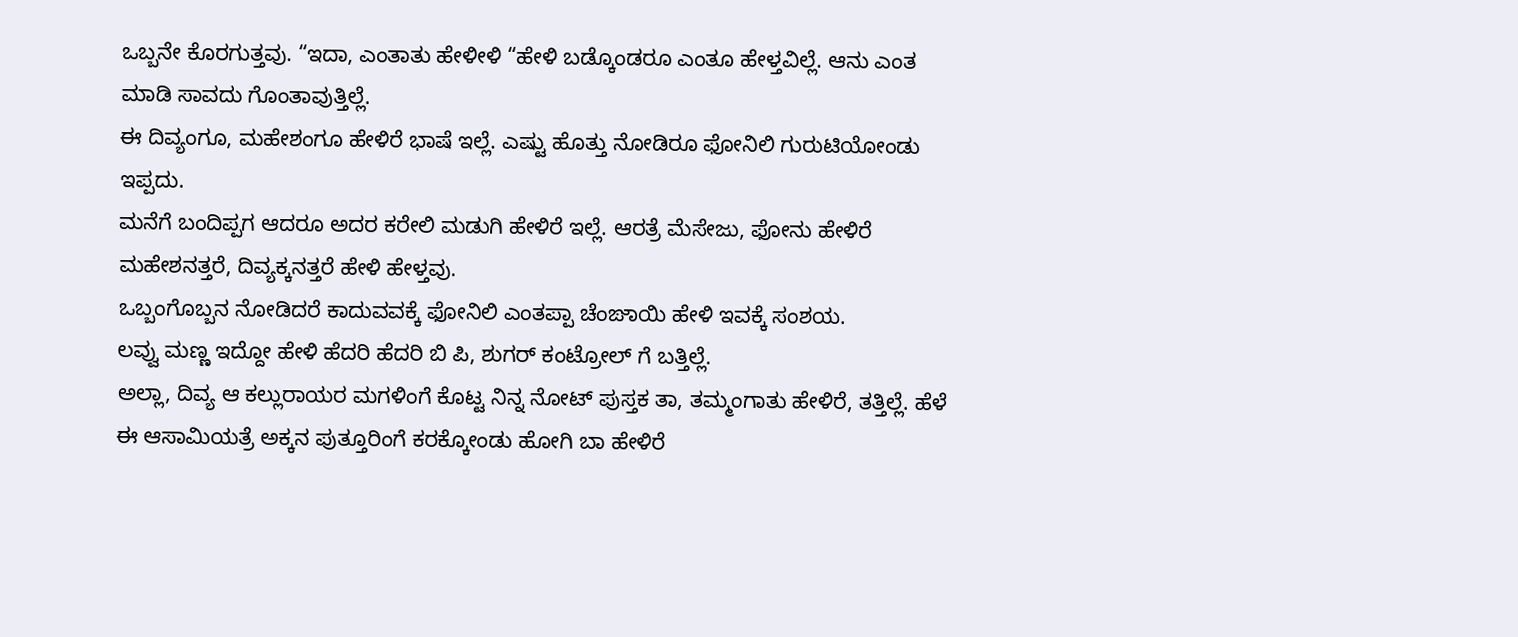ಒಬ್ಬನೇ ಕೊರಗುತ್ತವು. “ಇದಾ, ಎಂತಾತು ಹೇಳೀಳಿ “ಹೇಳಿ ಬಡ್ಕೊಂಡರೂ ಎಂತೂ ಹೇಳ್ತವಿಲ್ಲೆ. ಆನು ಎಂತ ಮಾಡಿ ಸಾವದು ಗೊಂತಾವುತ್ತಿಲ್ಲೆ.
ಈ ದಿವ್ಯಂಗೂ, ಮಹೇಶಂಗೂ ಹೇಳಿರೆ ಭಾಷೆ ಇಲ್ಲೆ. ಎಷ್ಟು ಹೊತ್ತು ನೋಡಿರೂ ಫೋನಿಲಿ ಗುರುಟಿಯೋಂಡು ಇಪ್ಪದು.
ಮನೆಗೆ ಬಂದಿಪ್ಪಗ ಆದರೂ ಅದರ ಕರೇಲಿ ಮಡುಗಿ ಹೇಳಿರೆ ಇಲ್ಲೆ. ಆರತ್ರೆ ಮೆಸೇಜು, ಫೋನು ಹೇಳಿರೆ ಮಹೇಶನತ್ತರೆ, ದಿವ್ಯಕ್ಕನತ್ತರೆ ಹೇಳಿ ಹೇಳ್ತವು.
ಒಬ್ಬಂಗೊಬ್ಬನ ನೋಡಿದರೆ ಕಾದುವವಕ್ಕೆ ಫೋನಿಲಿ ಎಂತಪ್ಪಾ ಚೆಂಙಾಯಿ ಹೇಳಿ ಇವಕ್ಕೆ ಸಂಶಯ.
ಲವ್ವು ಮಣ್ಣ ಇದ್ದೋ ಹೇಳಿ ಹೆದರಿ ಹೆದರಿ ಬಿ ಪಿ, ಶುಗರ್ ಕಂಟ್ರೋಲ್ ಗೆ ಬತ್ತಿಲ್ಲೆ.
ಅಲ್ಲಾ, ದಿವ್ಯ ಆ ಕಲ್ಲುರಾಯರ ಮಗಳಿಂಗೆ ಕೊಟ್ಟ ನಿನ್ನ ನೋಟ್ ಪುಸ್ತಕ ತಾ, ತಮ್ಮಂಗಾತು ಹೇಳಿರೆ, ತತ್ತಿಲ್ಲೆ. ಹೆಳೆ ಈ ಆಸಾಮಿಯತ್ರೆ ಅಕ್ಕನ ಪುತ್ತೂರಿಂಗೆ ಕರಕ್ಕೋಂಡು ಹೋಗಿ ಬಾ ಹೇಳಿರೆ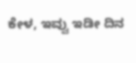ಕೇಳ, ಇವ್ವು ಇಡೀ ದಿನ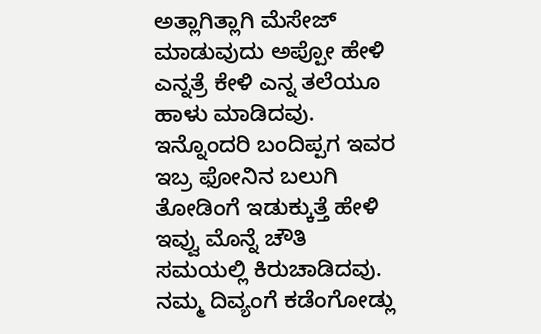ಅತ್ಲಾಗಿತ್ಲಾಗಿ ಮೆಸೇಜ್ ಮಾಡುವುದು ಅಪ್ಪೋ ಹೇಳಿ ಎನ್ನತ್ರೆ ಕೇಳಿ ಎನ್ನ ತಲೆಯೂ ಹಾಳು ಮಾಡಿದವು.
ಇನ್ನೊಂದರಿ ಬಂದಿಪ್ಪಗ ಇವರ ಇಬ್ರ ಫೋನಿನ ಬಲುಗಿ ತೋಡಿಂಗೆ ಇಡುಕ್ಕುತ್ತೆ ಹೇಳಿ ಇವ್ವು ಮೊನ್ನೆ ಚೌತಿ ಸಮಯಲ್ಲಿ ಕಿರುಚಾಡಿದವು.
ನಮ್ಮ ದಿವ್ಯಂಗೆ ಕಡೆಂಗೋಡ್ಲು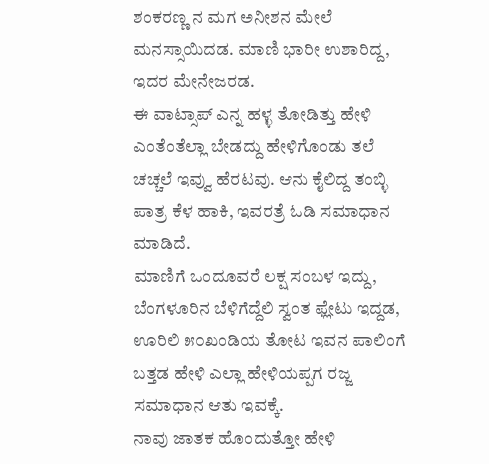ಶಂಕರಣ್ಣ ನ ಮಗ ಅನೀಶನ ಮೇಲೆ ಮನಸ್ಸಾಯಿದಡ. ಮಾಣಿ ಭಾರೀ ಉಶಾರಿದ್ದ, ಇದರ ಮೇನೇಜರಡ.
ಈ ವಾಟ್ಸಾಪ್ ಎನ್ನ ಹಳ್ಳ ತೋಡಿತ್ತು ಹೇಳಿ ಎಂತೆಂತೆಲ್ಲಾ ಬೇಡದ್ದು ಹೇಳಿಗೊಂಡು ತಲೆ ಚಚ್ಚಲೆ ಇವ್ವು ಹೆರಟವು. ಆನು ಕೈಲಿದ್ದ ತಂಬ್ಳಿ ಪಾತ್ರ ಕೆಳ ಹಾಕಿ, ಇವರತ್ರೆ ಓಡಿ ಸಮಾಧಾನ ಮಾಡಿದೆ.
ಮಾಣಿಗೆ ಒಂದೂವರೆ ಲಕ್ಷ ಸಂಬಳ ಇದ್ದು, ಬೆಂಗಳೂರಿನ ಬೆಳಿಗೆದ್ದೆಲಿ ಸ್ವಂತ ಫ್ಲೇಟು ಇದ್ದಡ, ಊರಿಲಿ ೫೦ಖಂಡಿಯ ತೋಟ ಇವನ ಪಾಲಿಂಗೆ ಬತ್ತಡ ಹೇಳಿ ಎಲ್ಲಾ ಹೇಳಿಯಪ್ಪಗ ರಜ್ಜ ಸಮಾಧಾನ ಆತು ಇವಕ್ಕೆ.
ನಾವು ಜಾತಕ ಹೊಂದುತ್ತೋ ಹೇಳಿ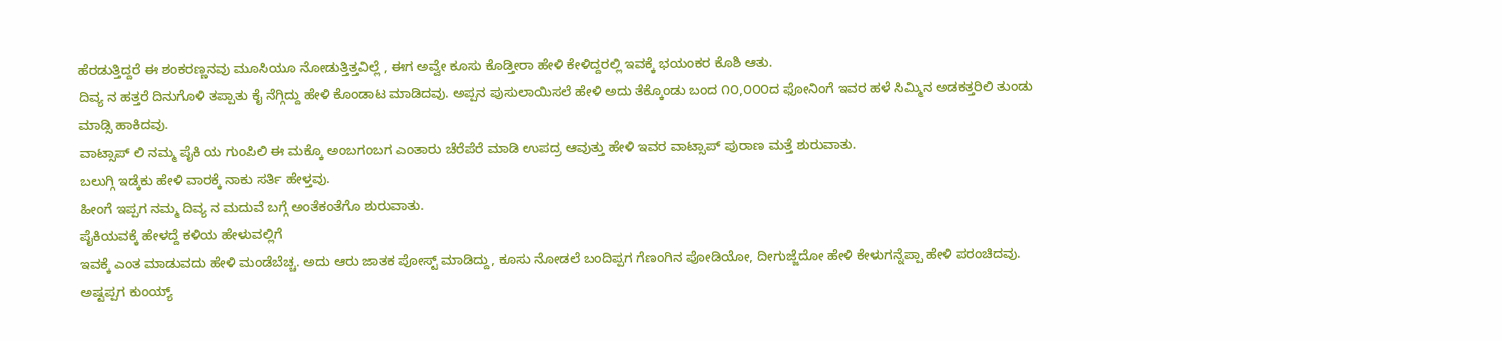ಹೆರಡುತ್ತಿದ್ದರೆ ಈ ಶಂಕರಣ್ಣನವು ಮೂಸಿಯೂ ನೋಡುತ್ತಿತ್ತವಿಲ್ಲೆ , ಈಗ ಅವ್ವೇ ಕೂಸು ಕೊಡ್ತೀರಾ ಹೇಳಿ ಕೇಳಿದ್ದರಲ್ಲಿ ಇವಕ್ಕೆ ಭಯಂಕರ ಕೊಶಿ ಆತು.
ದಿವ್ಯ ನ ಹತ್ತರೆ ದಿನುಗೊಳಿ ತಪ್ಪಾತು ಕೈ ನೆಗ್ಗಿದ್ದು ಹೇಳಿ ಕೊಂಡಾಟ ಮಾಡಿದವು. ಅಪ್ಪನ ಪುಸುಲಾಯಿಸಲೆ ಹೇಳಿ ಅದು ತೆಕ್ಕೊಂಡು ಬಂದ ೧೦,೦೦೦ದ ಫೋನಿಂಗೆ ಇವರ ಹಳೆ ಸಿಮ್ಮಿನ ಅಡಕತ್ತರಿಲಿ ತುಂಡು ಮಾಡ್ಸಿ ಹಾಕಿದವು.
ವಾಟ್ಸಾಪ್ ಲಿ ನಮ್ಮ ಪೈಕಿ ಯ ಗುಂಪಿಲಿ ಈ ಮಕ್ಕೊ ಅಂಬಗಂಬಗ ಎಂತಾರು ಚೆರೆಪೆರೆ ಮಾಡಿ ಉಪದ್ರ ಆವುತ್ತು ಹೇಳಿ ಇವರ ವಾಟ್ಸಾಪ್ ಪುರಾಣ ಮತ್ತೆ ಶುರುವಾತು.
ಬಲುಗ್ಗಿ ಇಡ್ಕೆಕು ಹೇಳಿ ವಾರಕ್ಕೆ ನಾಕು ಸರ್ತಿ ಹೇಳ್ತವು.
ಹೀಂಗೆ ಇಪ್ಪಗ ನಮ್ಮ ದಿವ್ಯ ನ ಮದುವೆ ಬಗ್ಗೆ ಅಂತೆಕಂತೆಗೊ ಶುರುವಾತು.
ಪೈಕಿಯವಕ್ಕೆ ಹೇಳದ್ದೆ ಕಳಿಯ ಹೇಳುವಲ್ಲಿಗೆ
ಇವಕ್ಕೆ ಎಂತ ಮಾಡುವದು ಹೇಳಿ ಮಂಡೆಬೆಚ್ಚ. ಅದು ಆರು ಜಾತಕ ಪೋಸ್ಟ್ ಮಾಡಿದ್ದು, ಕೂಸು ನೋಡಲೆ ಬಂದಿಪ್ಪಗ ಗೆಣಂಗಿನ ಪೋಡಿಯೋ, ದೀಗುಜ್ಜೆದೋ ಹೇಳಿ ಕೇಳುಗನ್ನೆಪ್ಪಾ ಹೇಳಿ ಪರಂಚಿದವು.
ಅಷ್ಟಪ್ಪಗ ಕುಂಯ್ಯ್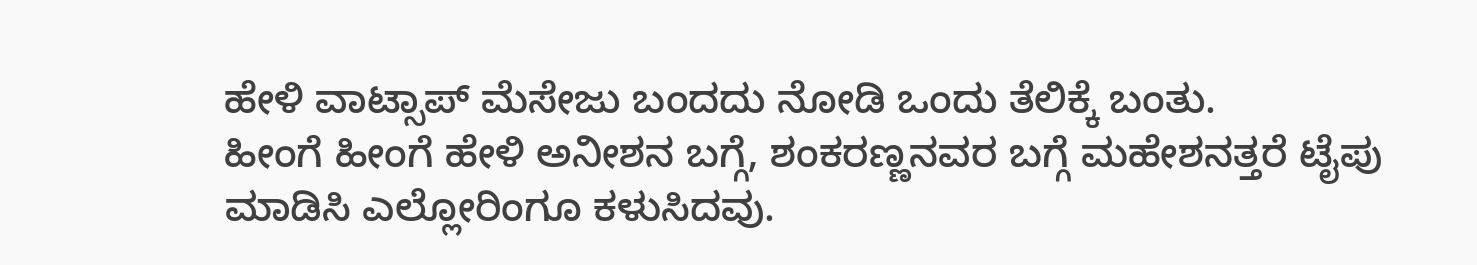ಹೇಳಿ ವಾಟ್ಸಾಪ್ ಮೆಸೇಜು ಬಂದದು ನೋಡಿ ಒಂದು ತೆಲಿಕ್ಕೆ ಬಂತು.
ಹೀಂಗೆ ಹೀಂಗೆ ಹೇಳಿ ಅನೀಶನ ಬಗ್ಗೆ, ಶಂಕರಣ್ಣನವರ ಬಗ್ಗೆ ಮಹೇಶನತ್ತರೆ ಟೈಪು ಮಾಡಿಸಿ ಎಲ್ಲೋರಿಂಗೂ ಕಳುಸಿದವು.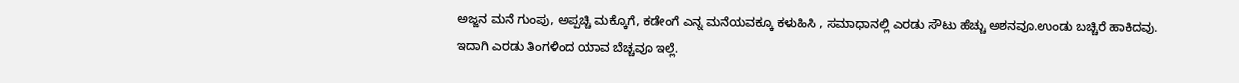ಅಜ್ಜನ ಮನೆ ಗುಂಪು, ಅಪ್ಪಚ್ಚಿ ಮಕ್ಕೊಗೆ, ಕಡೇಂಗೆ ಎನ್ನ ಮನೆಯವಕ್ಕೂ ಕಳುಹಿಸಿ , ಸಮಾಧಾನಲ್ಲಿ ಎರಡು ಸೌಟು ಹೆಚ್ಚು ಅಶನವೂ.ಉಂಡು ಬಚ್ಚಿರೆ ಹಾಕಿದವು.
ಇದಾಗಿ ಎರಡು ತಿಂಗಳಿಂದ ಯಾವ ಬೆಚ್ಚವೂ ಇಲ್ಲೆ.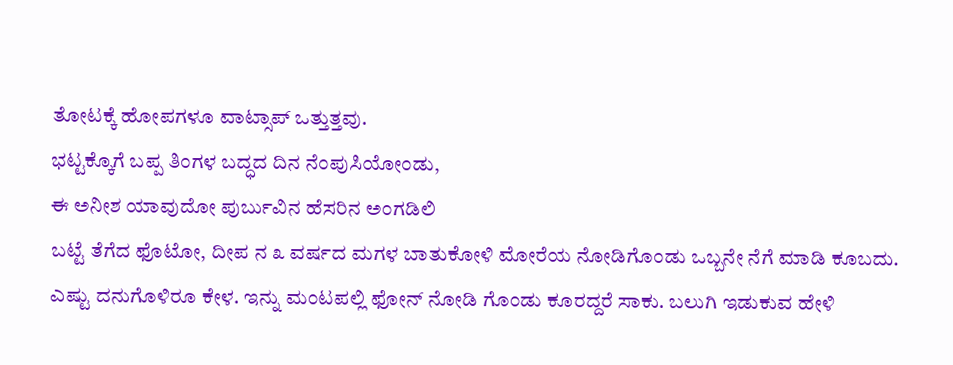ತೋಟಕ್ಕೆ ಹೋಪಗಳೂ ವಾಟ್ಸಾಪ್ ಒತ್ತುತ್ತವು.
ಭಟ್ಟಕ್ಕೊಗೆ ಬಪ್ಪ ತಿಂಗಳ ಬದ್ಧದ ದಿನ ನೆಂಪುಸಿಯೋಂಡು,
ಈ ಅನೀಶ ಯಾವುದೋ ಪುರ್ಬುವಿನ ಹೆಸರಿನ ಅಂಗಡಿಲಿ
ಬಟ್ಟೆ ತೆಗೆದ ಫೊಟೋ, ದೀಪ ನ ೩ ವರ್ಷದ ಮಗಳ ಬಾತುಕೋಳಿ ಮೋರೆಯ ನೋಡಿಗೊಂಡು ಒಬ್ಬನೇ ನೆಗೆ ಮಾಡಿ ಕೂಬದು.
ಎಷ್ಟು ದನುಗೊಳಿರೂ ಕೇಳ. ಇನ್ನು ಮಂಟಪಲ್ಲಿ ಫೋನ್ ನೋಡಿ ಗೊಂಡು ಕೂರದ್ದರೆ ಸಾಕು. ಬಲುಗಿ ಇಡುಕುವ ಹೇಳಿ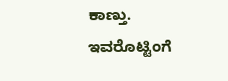ಕಾಣ್ತು.
ಇವರೊಟ್ಟಿಂಗೆ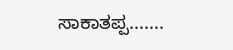ಸಾಕಾತಪ್ಪ…….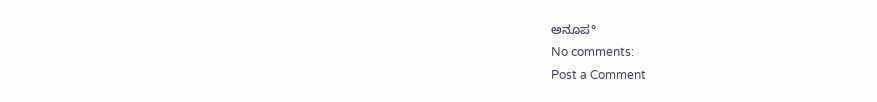ಅನೂಪ°
No comments:
Post a Comment